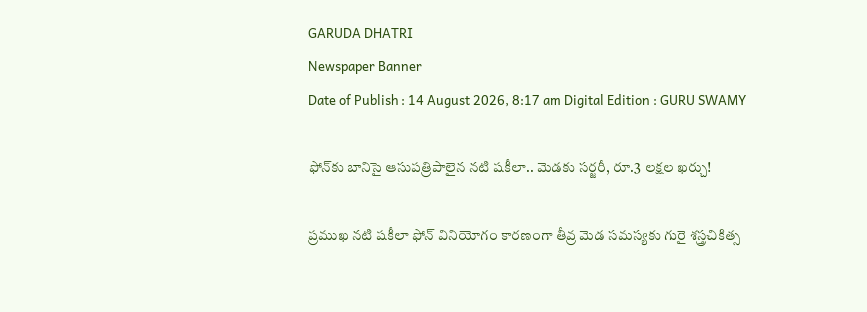GARUDA DHATRI
Newspaper Banner
Date of Publish : 14 August 2026, 8:17 am Digital Edition : GURU SWAMY

ఫోన్‌కు బానిసై ఆసుపత్రిపాలైన నటి షకీలా.. మెడకు సర్జరీ, రూ.3 లక్షల ఖర్చు!

ప్రముఖ నటి షకీలా ఫోన్‌ వినియోగం కారణంగా తీవ్ర మెడ సమస్యకు గురై శస్త్రచికిత్స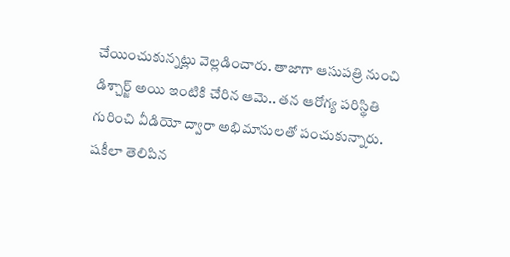చేయించుకున్నట్లు వెల్లడించారు. తాజాగా ఆసుపత్రి నుంచి డిశ్చార్జ్ అయి ఇంటికి చేరిన ఆమె.. తన ఆరోగ్య పరిస్థితి గురించి వీడియో ద్వారా అభిమానులతో పంచుకున్నారు.
షకీలా తెలిపిన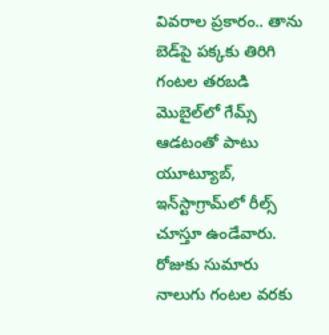వివరాల ప్రకారం.. తాను బెడ్‌పై పక్కకు తిరిగి గంటల తరబడి మొబైల్‌లో గేమ్స్ ఆడటంతో పాటు యూట్యూబ్, ఇన్‌స్టాగ్రామ్‌లో రీల్స్ చూస్తూ ఉండేవారు. రోజుకు సుమారు నాలుగు గంటల వరకు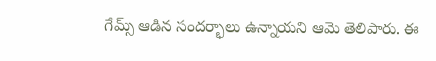గేమ్స్ ఆడిన సందర్భాలు ఉన్నాయని ఆమె తెలిపారు. ఈ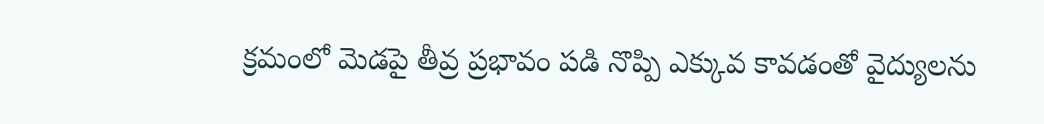క్రమంలో మెడపై తీవ్ర ప్రభావం పడి నొప్పి ఎక్కువ కావడంతో వైద్యులను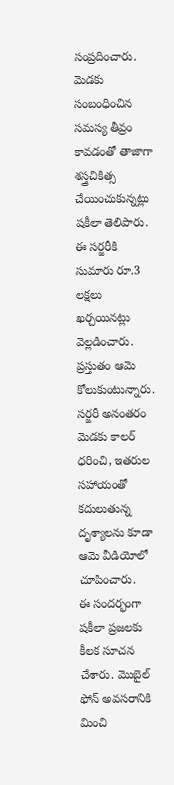సంప్రదించారు.
మెడకు సంబంధించిన సమస్య తీవ్రం కావడంతో తాజాగా శస్త్రచికిత్స చేయించుకున్నట్లు షకీలా తెలిపారు. ఈ సర్జరీకి సుమారు రూ.3 లక్షలు ఖర్చయినట్లు వెల్లడించారు. ప్రస్తుతం ఆమె కోలుకుంటున్నారు. సర్జరీ అనంతరం మెడకు కాలర్‌ ధరించి, ఇతరుల సహాయంతో కదులుతున్న దృశ్యాలను కూడా ఆమె వీడియోలో చూపించారు.
ఈ సందర్భంగా షకీలా ప్రజలకు కీలక సూచన చేశారు. మొబైల్ ఫోన్ అవసరానికి మించి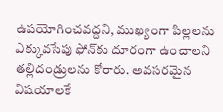ఉపయోగించవద్దని, ముఖ్యంగా పిల్లలను ఎక్కువసేపు ఫోన్‌కు దూరంగా ఉంచాలని తల్లిదండ్రులను కోరారు. అవసరమైన విషయాలకే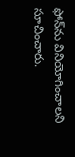ఫోన్‌ను వినియోగించాలని సూచించారు.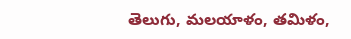తెలుగు, మలయాళం, తమిళం,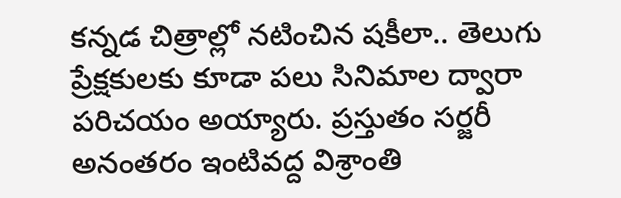కన్నడ చిత్రాల్లో నటించిన షకీలా.. తెలుగు ప్రేక్షకులకు కూడా పలు సినిమాల ద్వారా పరిచయం అయ్యారు. ప్రస్తుతం సర్జరీ అనంతరం ఇంటివద్ద విశ్రాంతి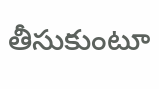తీసుకుంటూ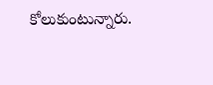కోలుకుంటున్నారు.